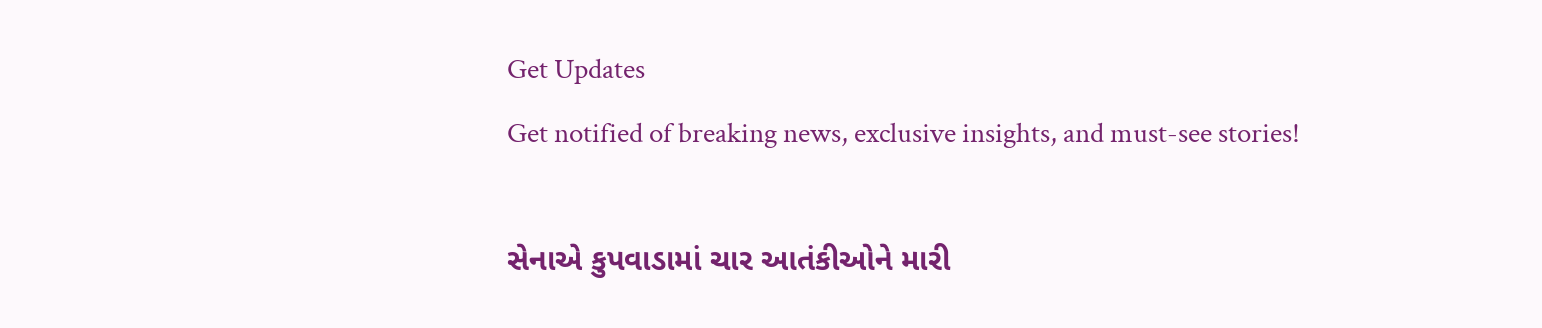Get Updates
Get notified of breaking news, exclusive insights, and must-see stories!

સેનાએ કુપવાડામાં ચાર આતંકીઓને મારી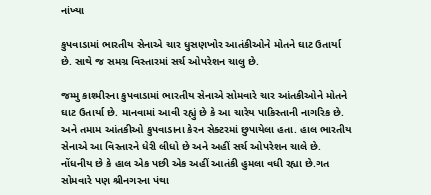નાંખ્યા

કુપવાડામાં ભારતીય સેનાએ ચાર ધુસણખોર આતંકીઓને મોતને ઘાટ ઉતાર્યા છે. સાથે જ સમગ્ર વિસ્તારમાં સર્ચ ઓપરેશન ચાલુ છે.

જમ્મુ કાશ્મીરના કુપવાડામાં ભારતીય સેનાએ સોમવારે ચાર આંતકીઓને મોતને ઘાટ ઉતાર્યા છે. માનવામાં આવી રહ્યું છે કે આ ચારેય પાકિસ્તાની નાગરિક છે. અને તમામ આંતકીઓ કુપવાડાના કેરન સેક્ટરમાં છુપાયેલા હતા. હાલ ભારતીય સેનાએ આ વિસ્તારને ધેરી લીધો છે અને અહીં સર્ચ ઓપરેશન ચાલે છે. નોંધનીય છે કે હાલ એક પછી એક અહીં આતંકી હુમલા વધી રહ્યા છે.ગત સોમવારે પણ શ્રીનગરના પંથા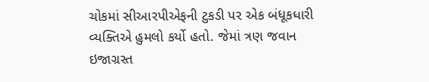ચોકમાં સીઆરપીએફની ટુકડી પર એક બંધૂકધારી વ્યક્તિએ હુમલો કર્યો હતો. જેમાં ત્રણ જવાન ઇજાગ્રસ્ત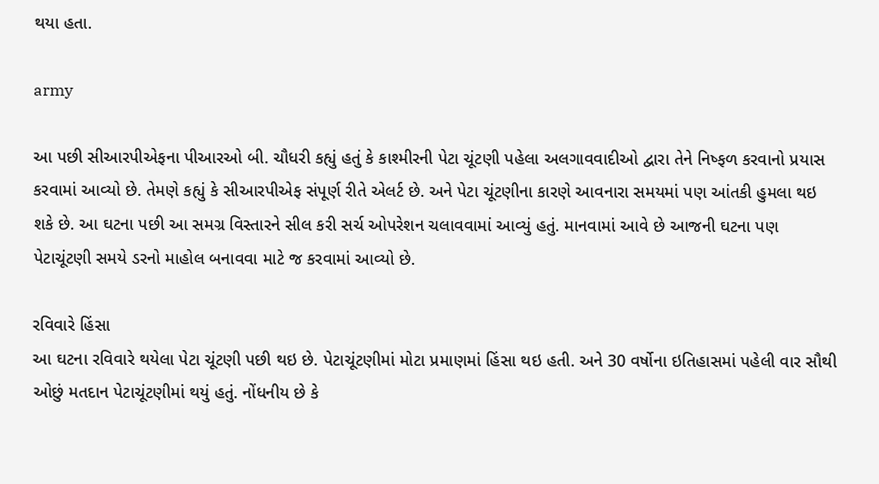થયા હતા.

army

આ પછી સીઆરપીએફના પીઆરઓ બી. ચૌધરી કહ્યું હતું કે કાશ્મીરની પેટા ચૂંટણી પહેલા અલગાવવાદીઓ દ્વારા તેને નિષ્ફળ કરવાનો પ્રયાસ કરવામાં આવ્યો છે. તેમણે કહ્યું કે સીઆરપીએફ સંપૂર્ણ રીતે એલર્ટ છે. અને પેટા ચૂંટણીના કારણે આવનારા સમયમાં પણ આંતકી હુમલા થઇ શકે છે. આ ઘટના પછી આ સમગ્ર વિસ્તારને સીલ કરી સર્ચ ઓપરેશન ચલાવવામાં આવ્યું હતું. માનવામાં આવે છે આજની ઘટના પણ પેટાચૂંટણી સમયે ડરનો માહોલ બનાવવા માટે જ કરવામાં આવ્યો છે.

રવિવારે હિંસા
આ ઘટના રવિવારે થયેલા પેટા ચૂંટણી પછી થઇ છે. પેટાચૂંટણીમાં મોટા પ્રમાણમાં હિંસા થઇ હતી. અને 30 વર્ષોના ઇતિહાસમાં પહેલી વાર સૌથી ઓછું મતદાન પેટાચૂંટણીમાં થયું હતું. નોંધનીય છે કે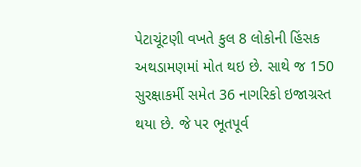પેટાચૂંટણી વખતે કુલ 8 લોકોની હિંસક અથડામણમાં મોત થઇ છે. સાથે જ 150 સુરક્ષાકર્મી સમેત 36 નાગરિકો ઇજાગ્રસ્ત થયા છે. જે પર ભૂતપૂર્વ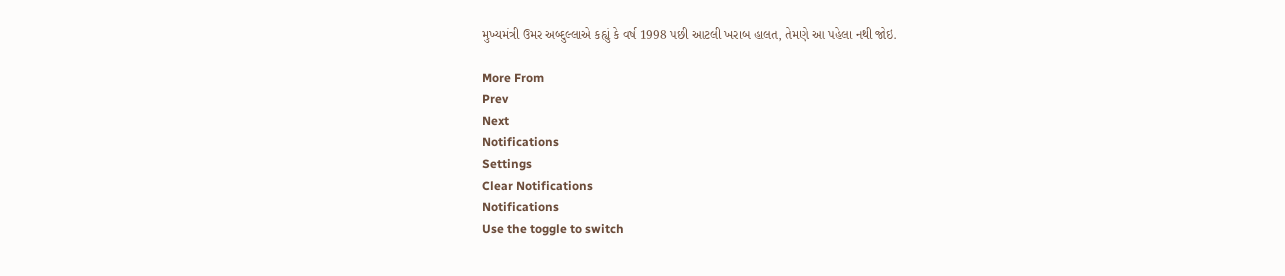મુખ્યમંત્રી ઉમર અબ્દુલ્લાએ કહ્યું કે વર્ષ 1998 પછી આટલી ખરાબ હાલત, તેમણે આ પહેલા નથી જોઇ.

More From
Prev
Next
Notifications
Settings
Clear Notifications
Notifications
Use the toggle to switch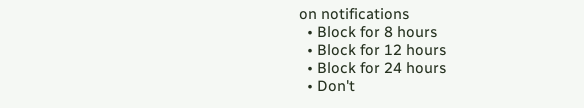on notifications
  • Block for 8 hours
  • Block for 12 hours
  • Block for 24 hours
  • Don't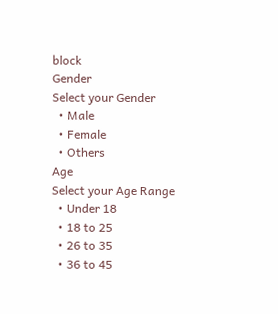block
Gender
Select your Gender
  • Male
  • Female
  • Others
Age
Select your Age Range
  • Under 18
  • 18 to 25
  • 26 to 35
  • 36 to 45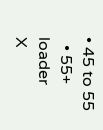• 45 to 55
  • 55+
loader
X